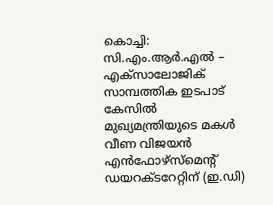കൊച്ചി: സി.എം.ആർ.എൽ – എക്സാലോജിക് സാമ്പത്തിക ഇടപാട് കേസിൽ മുഖ്യമന്ത്രിയുടെ മകൾ വീണ വിജയൻ എൻഫോഴ്സ്മെന്റ് ഡയറക്ടറേറ്റിന് (ഇ.ഡി)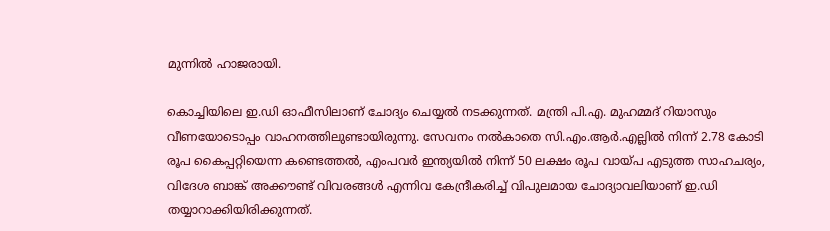മുന്നിൽ ഹാജരായി.

കൊച്ചിയിലെ ഇ.ഡി ഓഫീസിലാണ് ചോദ്യം ചെയ്യൽ നടക്കുന്നത്. മന്ത്രി പി.എ. മുഹമ്മദ് റിയാസും വീണയോടൊപ്പം വാഹനത്തിലുണ്ടായിരുന്നു. സേവനം നൽകാതെ സി.എം.ആർ.എല്ലിൽ നിന്ന് 2.78 കോടി രൂപ കൈപ്പറ്റിയെന്ന കണ്ടെത്തൽ, എംപവർ ഇന്ത്യയിൽ നിന്ന് 50 ലക്ഷം രൂപ വായ്പ എടുത്ത സാഹചര്യം, വിദേശ ബാങ്ക് അക്കൗണ്ട് വിവരങ്ങൾ എന്നിവ കേന്ദ്രീകരിച്ച് വിപുലമായ ചോദ്യാവലിയാണ് ഇ.ഡി തയ്യാറാക്കിയിരിക്കുന്നത്.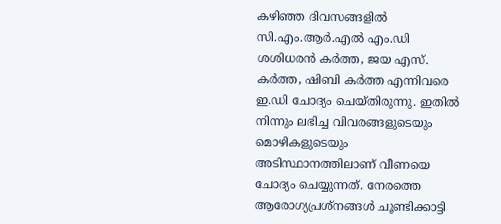കഴിഞ്ഞ ദിവസങ്ങളിൽ സി.എം.ആർ.എൽ എം.ഡി ശശിധരൻ കർത്ത, ജയ എസ്. കർത്ത, ഷിബി കർത്ത എന്നിവരെ ഇ.ഡി ചോദ്യം ചെയ്തിരുന്നു. ഇതിൽ നിന്നും ലഭിച്ച വിവരങ്ങളുടെയും മൊഴികളുടെയും അടിസ്ഥാനത്തിലാണ് വീണയെ ചോദ്യം ചെയ്യുന്നത്. നേരത്തെ ആരോഗ്യപ്രശ്നങ്ങൾ ചൂണ്ടിക്കാട്ടി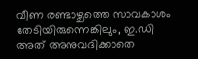വീണ രണ്ടാഴ്ചത്തെ സാവകാശം തേടിയിരുന്നെങ്കിലും, ഇ.ഡി അത് അനുവദിക്കാതെ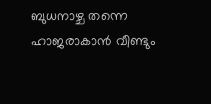ബുധനാഴ്ച തന്നെ ഹാജരാകാൻ വീണ്ടും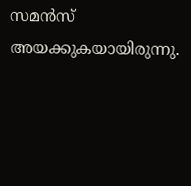സമൻസ് അയക്കുകയായിരുന്നു.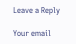Leave a Reply

Your email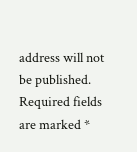address will not be published. Required fields are marked *